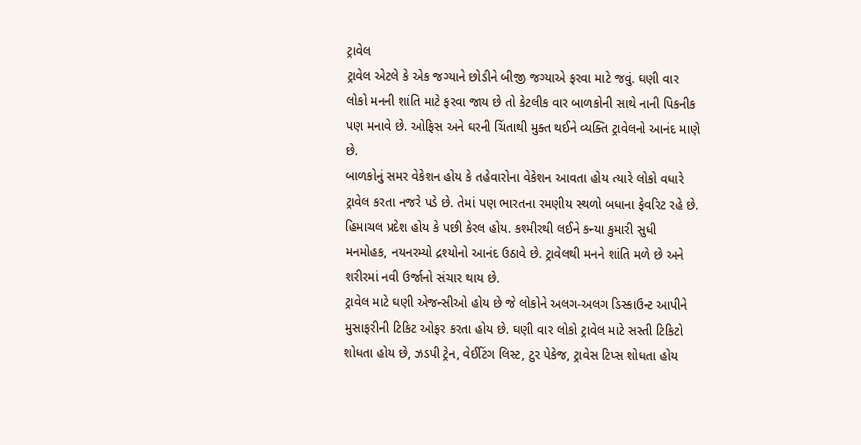ટ્રાવેલ
ટ્રાવેલ એટલે કે એક જગ્યાને છોડીને બીજી જગ્યાએ ફરવા માટે જવું. ઘણી વાર લોકો મનની શાંતિ માટે ફરવા જાય છે તો કેટલીક વાર બાળકોની સાથે નાની પિકનીક પણ મનાવે છે. ઓફિસ અને ઘરની ચિંતાથી મુક્ત થઈને વ્યક્તિ ટ્રાવેલનો આનંદ માણે છે.
બાળકોનું સમર વેકેશન હોય કે તહેવારોના વેકેશન આવતા હોય ત્યારે લોકો વધારે ટ્રાવેલ કરતા નજરે પડે છે. તેમાં પણ ભારતના રમણીય સ્થળો બધાના ફેવરિટ રહે છે. હિમાચલ પ્રદેશ હોય કે પછી કેરલ હોય. કશ્મીરથી લઈને કન્યા કુમારી સુધી મનમોહક, નયનરમ્યો દ્રશ્યોનો આનંદ ઉઠાવે છે. ટ્રાવેલથી મનને શાંતિ મળે છે અને શરીરમાં નવી ઉર્જાનો સંચાર થાય છે.
ટ્રાવેલ માટે ઘણી એજન્સીઓ હોય છે જે લોકોને અલગ-અલગ ડિસ્કાઉન્ટ આપીને મુસાફરીની ટિકિટ ઓફર કરતા હોય છે. ઘણી વાર લોકો ટ્રાવેલ માટે સસ્તી ટિકિટો શોધતા હોય છે, ઝડપી ટ્રેન, વેઈટિંગ લિસ્ટ, ટુર પેકેજ, ટ્રાવેસ ટિપ્સ શોધતા હોય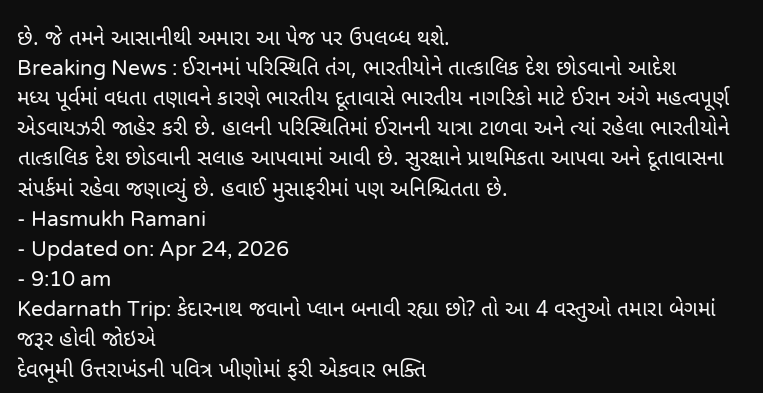છે. જે તમને આસાનીથી અમારા આ પેજ પર ઉપલબ્ધ થશે.
Breaking News : ઈરાનમાં પરિસ્થિતિ તંગ, ભારતીયોને તાત્કાલિક દેશ છોડવાનો આદેશ
મધ્ય પૂર્વમાં વધતા તણાવને કારણે ભારતીય દૂતાવાસે ભારતીય નાગરિકો માટે ઈરાન અંગે મહત્વપૂર્ણ એડવાયઝરી જાહેર કરી છે. હાલની પરિસ્થિતિમાં ઈરાનની યાત્રા ટાળવા અને ત્યાં રહેલા ભારતીયોને તાત્કાલિક દેશ છોડવાની સલાહ આપવામાં આવી છે. સુરક્ષાને પ્રાથમિકતા આપવા અને દૂતાવાસના સંપર્કમાં રહેવા જણાવ્યું છે. હવાઈ મુસાફરીમાં પણ અનિશ્ચિતતા છે.
- Hasmukh Ramani
- Updated on: Apr 24, 2026
- 9:10 am
Kedarnath Trip: કેદારનાથ જવાનો પ્લાન બનાવી રહ્યા છો? તો આ 4 વસ્તુઓ તમારા બેગમાં જરૂર હોવી જોઇએ
દેવભૂમી ઉત્તરાખંડની પવિત્ર ખીણોમાં ફરી એકવાર ભક્તિ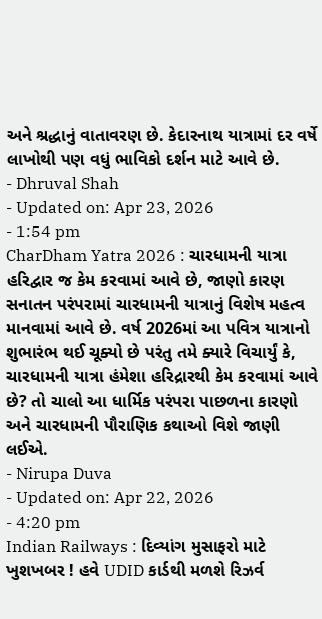અને શ્રદ્ધાનું વાતાવરણ છે. કેદારનાથ યાત્રામાં દર વર્ષે લાખોથી પણ વધું ભાવિકો દર્શન માટે આવે છે.
- Dhruval Shah
- Updated on: Apr 23, 2026
- 1:54 pm
CharDham Yatra 2026 : ચારધામની યાત્રા હરિદ્વાર જ કેમ કરવામાં આવે છે, જાણો કારણ
સનાતન પરંપરામાં ચારધામની યાત્રાનું વિશેષ મહત્વ માનવામાં આવે છે. વર્ષ 2026માં આ પવિત્ર યાત્રાનો શુભારંભ થઈ ચૂક્યો છે પરંતુ તમે ક્યારે વિચાર્યું કે, ચારધામની યાત્રા હંમેશા હરિદ્રારથી કેમ કરવામાં આવે છે? તો ચાલો આ ધાર્મિક પરંપરા પાછળના કારણો અને ચારધામની પૌરાણિક કથાઓ વિશે જાણી લઈએ.
- Nirupa Duva
- Updated on: Apr 22, 2026
- 4:20 pm
Indian Railways : દિવ્યાંગ મુસાફરો માટે ખુશખબર ! હવે UDID કાર્ડથી મળશે રિઝર્વ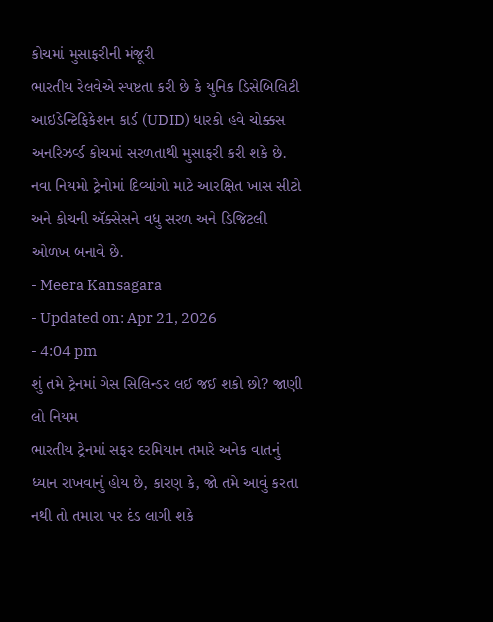કોચમાં મુસાફરીની મંજૂરી
ભારતીય રેલવેએ સ્પષ્ટતા કરી છે કે યુનિક ડિસેબિલિટી આઇડેન્ટિફિકેશન કાર્ડ (UDID) ધારકો હવે ચોક્કસ અનરિઝર્વ્ડ કોચમાં સરળતાથી મુસાફરી કરી શકે છે. નવા નિયમો ટ્રેનોમાં દિવ્યાંગો માટે આરક્ષિત ખાસ સીટો અને કોચની ઍક્સેસને વધુ સરળ અને ડિજિટલી ઓળખ બનાવે છે.
- Meera Kansagara
- Updated on: Apr 21, 2026
- 4:04 pm
શું તમે ટ્રેનમાં ગેસ સિલિન્ડર લઈ જઈ શકો છો? જાણી લો નિયમ
ભારતીય ટ્રેનમાં સફર દરમિયાન તમારે અનેક વાતનું ધ્યાન રાખવાનું હોય છે, કારણ કે, જો તમે આવું કરતા નથી તો તમારા પર દંડ લાગી શકે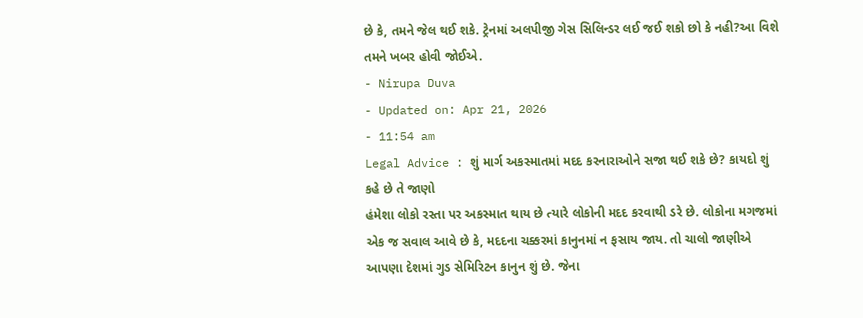છે કે, તમને જેલ થઈ શકે. ટ્રેનમાં અલપીજી ગેસ સિલિન્ડર લઈ જઈ શકો છો કે નહી?આ વિશે તમને ખબર હોવી જોઈએ.
- Nirupa Duva
- Updated on: Apr 21, 2026
- 11:54 am
Legal Advice : શું માર્ગ અકસ્માતમાં મદદ કરનારાઓને સજા થઈ શકે છે? કાયદો શું કહે છે તે જાણો
હંમેશા લોકો રસ્તા પર અકસ્માત થાય છે ત્યારે લોકોની મદદ કરવાથી ડરે છે. લોકોના મગજમાં એક જ સવાલ આવે છે કે, મદદના ચક્કરમાં કાનુનમાં ન ફસાય જાય. તો ચાલો જાણીએ આપણા દેશમાં ગુડ સેમિરિટન કાનુન શું છે. જેના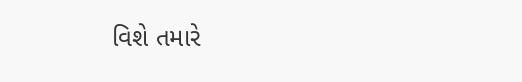વિશે તમારે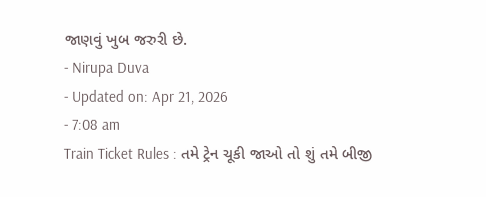જાણવું ખુબ જરુરી છે.
- Nirupa Duva
- Updated on: Apr 21, 2026
- 7:08 am
Train Ticket Rules : તમે ટ્રેન ચૂકી જાઓ તો શું તમે બીજી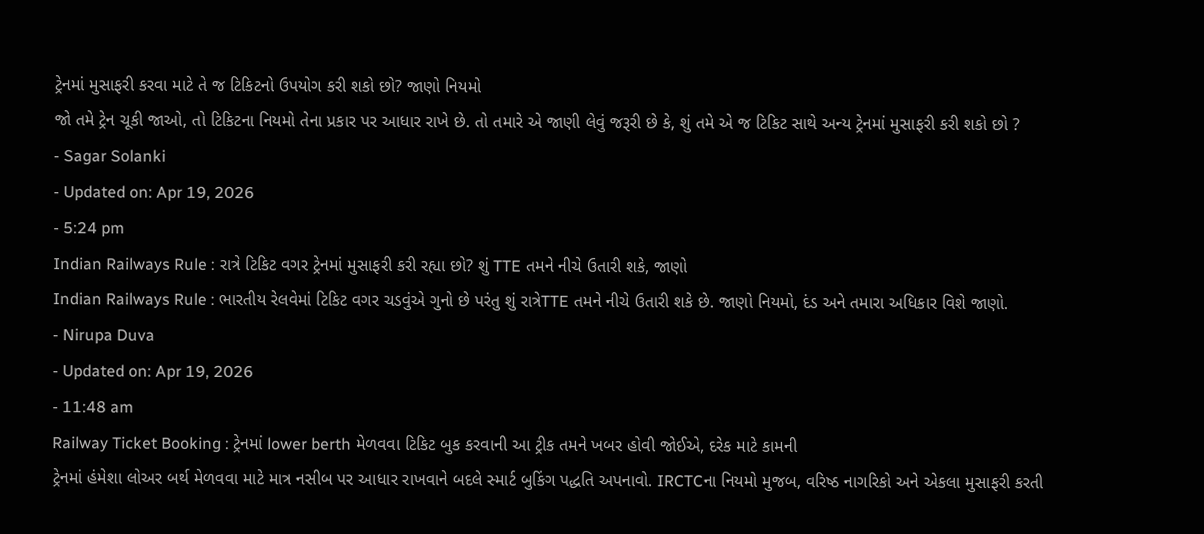ટ્રેનમાં મુસાફરી કરવા માટે તે જ ટિકિટનો ઉપયોગ કરી શકો છો? જાણો નિયમો
જો તમે ટ્રેન ચૂકી જાઓ, તો ટિકિટના નિયમો તેના પ્રકાર પર આધાર રાખે છે. તો તમારે એ જાણી લેવું જરૂરી છે કે, શું તમે એ જ ટિકિટ સાથે અન્ય ટ્રેનમાં મુસાફરી કરી શકો છો ?
- Sagar Solanki
- Updated on: Apr 19, 2026
- 5:24 pm
Indian Railways Rule : રાત્રે ટિકિટ વગર ટ્રેનમાં મુસાફરી કરી રહ્યા છો? શું TTE તમને નીચે ઉતારી શકે, જાણો
Indian Railways Rule : ભારતીય રેલવેમાં ટિકિટ વગર ચડવુંએ ગુનો છે પરંતુ શું રાત્રેTTE તમને નીચે ઉતારી શકે છે. જાણો નિયમો, દંડ અને તમારા અધિકાર વિશે જાણો.
- Nirupa Duva
- Updated on: Apr 19, 2026
- 11:48 am
Railway Ticket Booking : ટ્રેનમાં lower berth મેળવવા ટિકિટ બુક કરવાની આ ટ્રીક તમને ખબર હોવી જોઈએ, દરેક માટે કામની
ટ્રેનમાં હંમેશા લોઅર બર્થ મેળવવા માટે માત્ર નસીબ પર આધાર રાખવાને બદલે સ્માર્ટ બુકિંગ પદ્ધતિ અપનાવો. IRCTCના નિયમો મુજબ, વરિષ્ઠ નાગરિકો અને એકલા મુસાફરી કરતી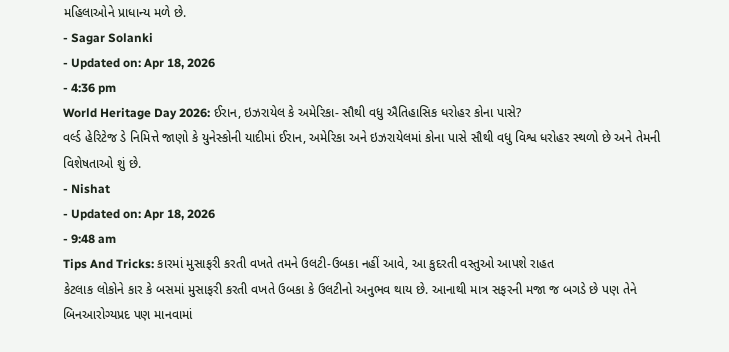મહિલાઓને પ્રાધાન્ય મળે છે.
- Sagar Solanki
- Updated on: Apr 18, 2026
- 4:36 pm
World Heritage Day 2026: ઈરાન, ઇઝરાયેલ કે અમેરિકા- સૌથી વધુ ઐતિહાસિક ધરોહર કોના પાસે?
વર્લ્ડ હેરિટેજ ડે નિમિત્તે જાણો કે યુનેસ્કોની યાદીમાં ઈરાન, અમેરિકા અને ઇઝરાયેલમાં કોના પાસે સૌથી વધુ વિશ્વ ધરોહર સ્થળો છે અને તેમની વિશેષતાઓ શું છે.
- Nishat
- Updated on: Apr 18, 2026
- 9:48 am
Tips And Tricks: કારમાં મુસાફરી કરતી વખતે તમને ઉલટી-ઉબકા નહીં આવે, આ કુદરતી વસ્તુઓ આપશે રાહત
કેટલાક લોકોને કાર કે બસમાં મુસાફરી કરતી વખતે ઉબકા કે ઉલટીનો અનુભવ થાય છે. આનાથી માત્ર સફરની મજા જ બગડે છે પણ તેને બિનઆરોગ્યપ્રદ પણ માનવામાં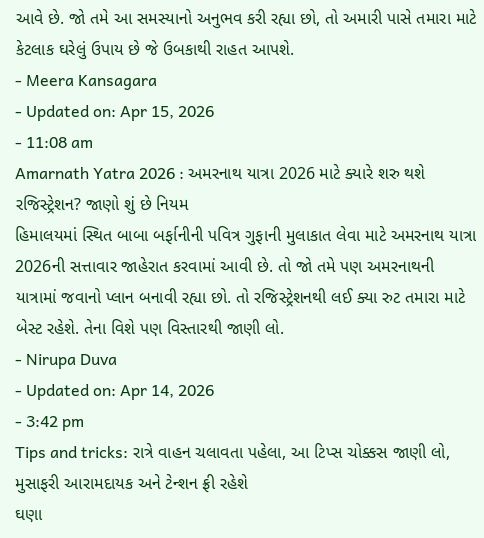આવે છે. જો તમે આ સમસ્યાનો અનુભવ કરી રહ્યા છો, તો અમારી પાસે તમારા માટે કેટલાક ઘરેલું ઉપાય છે જે ઉબકાથી રાહત આપશે.
- Meera Kansagara
- Updated on: Apr 15, 2026
- 11:08 am
Amarnath Yatra 2026 : અમરનાથ યાત્રા 2026 માટે ક્યારે શરુ થશે રજિસ્ટ્રેશન? જાણો શું છે નિયમ
હિમાલયમાં સ્થિત બાબા બર્ફાનીની પવિત્ર ગુફાની મુલાકાત લેવા માટે અમરનાથ યાત્રા 2026ની સત્તાવાર જાહેરાત કરવામાં આવી છે. તો જો તમે પણ અમરનાથની યાત્રામાં જવાનો પ્લાન બનાવી રહ્યા છો. તો રજિસ્ટ્રેશનથી લઈ ક્યા રુટ તમારા માટે બેસ્ટ રહેશે. તેના વિશે પણ વિસ્તારથી જાણી લો.
- Nirupa Duva
- Updated on: Apr 14, 2026
- 3:42 pm
Tips and tricks: રાત્રે વાહન ચલાવતા પહેલા, આ ટિપ્સ ચોક્કસ જાણી લો, મુસાફરી આરામદાયક અને ટેન્શન ફ્રી રહેશે
ઘણા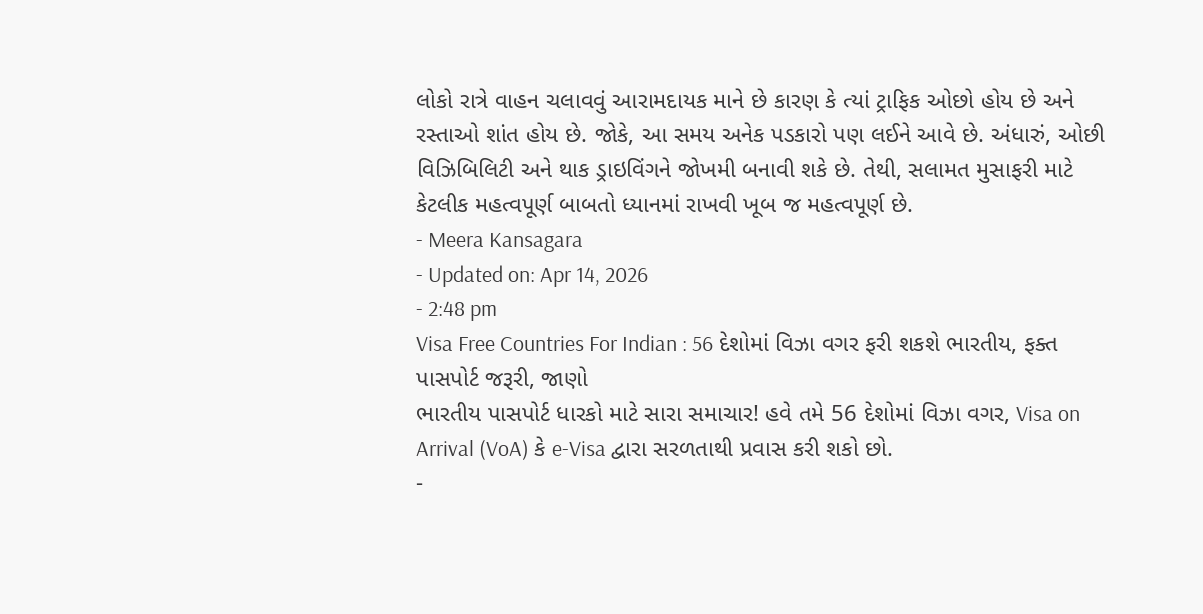લોકો રાત્રે વાહન ચલાવવું આરામદાયક માને છે કારણ કે ત્યાં ટ્રાફિક ઓછો હોય છે અને રસ્તાઓ શાંત હોય છે. જોકે, આ સમય અનેક પડકારો પણ લઈને આવે છે. અંધારું, ઓછી વિઝિબિલિટી અને થાક ડ્રાઇવિંગને જોખમી બનાવી શકે છે. તેથી, સલામત મુસાફરી માટે કેટલીક મહત્વપૂર્ણ બાબતો ધ્યાનમાં રાખવી ખૂબ જ મહત્વપૂર્ણ છે.
- Meera Kansagara
- Updated on: Apr 14, 2026
- 2:48 pm
Visa Free Countries For Indian : 56 દેશોમાં વિઝા વગર ફરી શકશે ભારતીય, ફક્ત પાસપોર્ટ જરૂરી, જાણો
ભારતીય પાસપોર્ટ ધારકો માટે સારા સમાચાર! હવે તમે 56 દેશોમાં વિઝા વગર, Visa on Arrival (VoA) કે e-Visa દ્વારા સરળતાથી પ્રવાસ કરી શકો છો.
-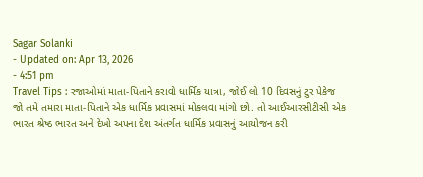Sagar Solanki
- Updated on: Apr 13, 2026
- 4:51 pm
Travel Tips : રજાઓમાં માતા-પિતાને કરાવો ધાર્મિક યાત્રા, જોઈ લો 10 દિવસનું ટુર પેકેજ
જો તમે તમારા માતા-પિતાને એક ધાર્મિક પ્રવાસમાં મોકલવા માંગો છો. તો આઈઆરસીટીસી એક ભારત શ્રેષ્ઠ ભારત અને દેખો અપના દેશ અંતર્ગત ધાર્મિક પ્રવાસનું આયોજન કરી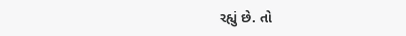રહ્યું છે. તો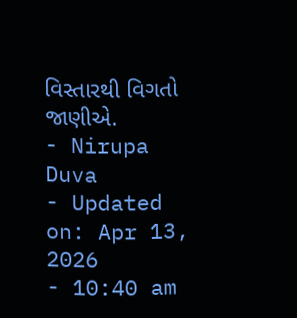વિસ્તારથી વિગતો જાણીએ.
- Nirupa Duva
- Updated on: Apr 13, 2026
- 10:40 am